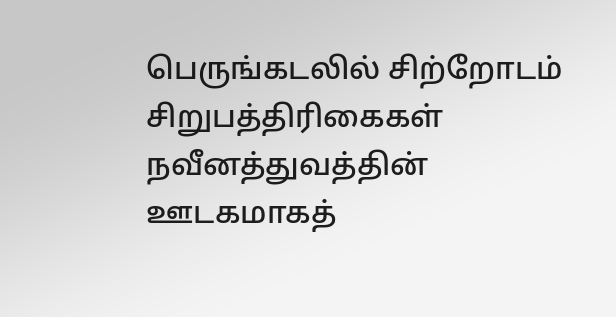பெருங்கடலில் சிற்றோடம்
சிறுபத்திரிகைகள் நவீனத்துவத்தின் ஊடகமாகத்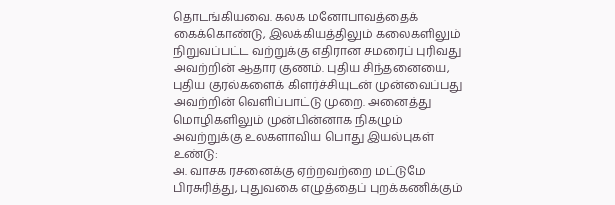தொடங்கியவை. கலக மனோபாவத்தைக் கைக்கொண்டு, இலக்கியத்திலும் கலைகளிலும் நிறுவப்பட்ட வற்றுக்கு எதிரான சமரைப் புரிவது அவற்றின் ஆதார குணம். புதிய சிந்தனையை, புதிய குரல்களைக் கிளர்ச்சியுடன் முன்வைப்பது அவற்றின் வெளிப்பாட்டு முறை. அனைத்து மொழிகளிலும் முன்பின்னாக நிகழும் அவற்றுக்கு உலகளாவிய பொது இயல்புகள் உண்டு:
அ. வாசக ரசனைக்கு ஏற்றவற்றை மட்டுமே பிரசுரித்து, புதுவகை எழுத்தைப் புறக்கணிக்கும்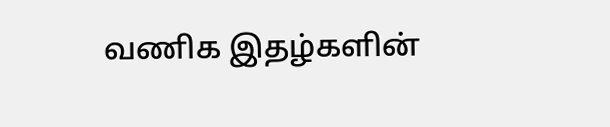வணிக இதழ்களின்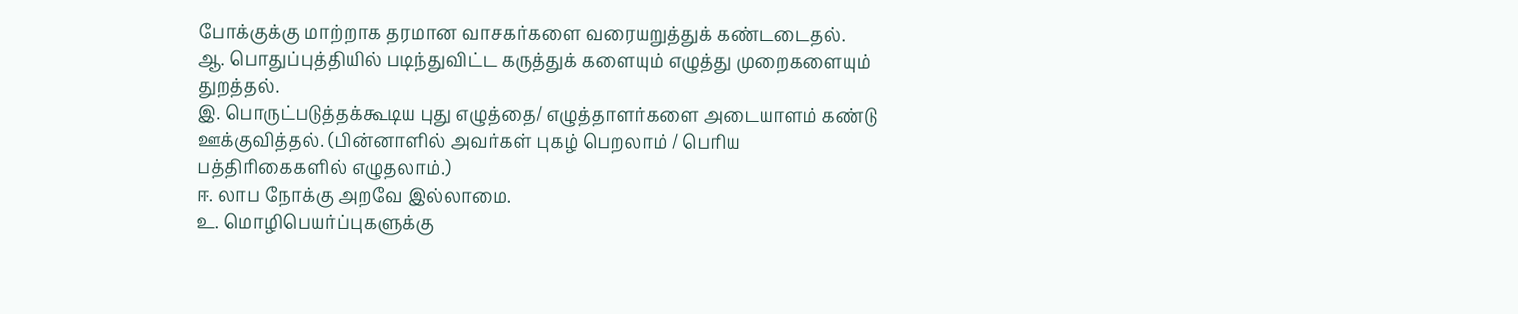போக்குக்கு மாற்றாக தரமான வாசகர்களை வரையறுத்துக் கண்டடைதல்.
ஆ. பொதுப்புத்தியில் படிந்துவிட்ட கருத்துக் களையும் எழுத்து முறைகளையும் துறத்தல்.
இ. பொருட்படுத்தக்கூடிய புது எழுத்தை/ எழுத்தாளர்களை அடையாளம் கண்டு ஊக்குவித்தல். (பின்னாளில் அவர்கள் புகழ் பெறலாம் / பெரிய பத்திரிகைகளில் எழுதலாம்.)
ஈ. லாப நோக்கு அறவே இல்லாமை.
உ. மொழிபெயர்ப்புகளுக்கு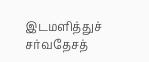இடமளித்துச் சர்வதேசத்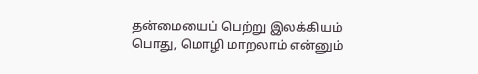தன்மையைப் பெற்று இலக்கியம் பொது, மொழி மாறலாம் என்னும்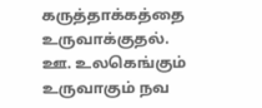கருத்தாக்கத்தை உருவாக்குதல்.
ஊ. உலகெங்கும் உருவாகும் நவ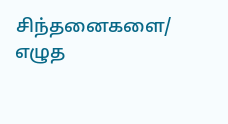சிந்தனைகளை/ எழுத